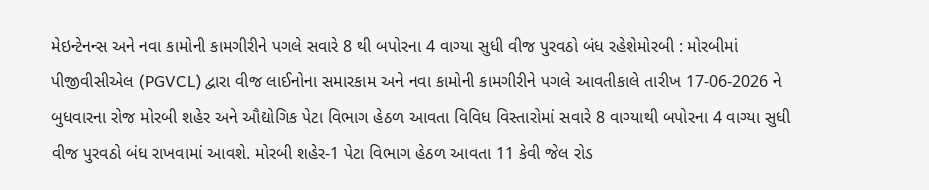મેઇન્ટેનન્સ અને નવા કામોની કામગીરીને પગલે સવારે 8 થી બપોરના 4 વાગ્યા સુધી વીજ પુરવઠો બંધ રહેશેમોરબી : મોરબીમાં પીજીવીસીએલ (PGVCL) દ્વારા વીજ લાઈનોના સમારકામ અને નવા કામોની કામગીરીને પગલે આવતીકાલે તારીખ 17-06-2026 ને બુધવારના રોજ મોરબી શહેર અને ઔદ્યોગિક પેટા વિભાગ હેઠળ આવતા વિવિધ વિસ્તારોમાં સવારે 8 વાગ્યાથી બપોરના 4 વાગ્યા સુધી વીજ પુરવઠો બંધ રાખવામાં આવશે. મોરબી શહેર-1 પેટા વિભાગ હેઠળ આવતા 11 કેવી જેલ રોડ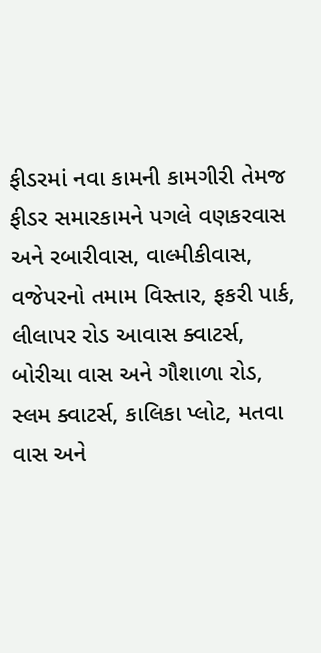ફીડરમાં નવા કામની કામગીરી તેમજ ફીડર સમારકામને પગલે વણકરવાસ અને રબારીવાસ, વાલ્મીકીવાસ, વજેપરનો તમામ વિસ્તાર, ફકરી પાર્ક, લીલાપર રોડ આવાસ ક્વાટર્સ, બોરીચા વાસ અને ગૌશાળા રોડ, સ્લમ ક્વાટર્સ, કાલિકા પ્લોટ, મતવા વાસ અને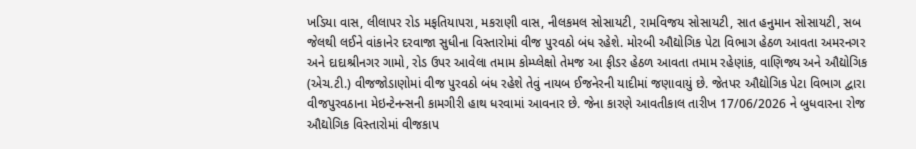ખડિયા વાસ, લીલાપર રોડ મફતિયાપરા, મકરાણી વાસ, નીલકમલ સોસાયટી, રામવિજય સોસાયટી, સાત હનુમાન સોસાયટી, સબ જેલથી લઈને વાંકાનેર દરવાજા સુધીના વિસ્તારોમાં વીજ પુરવઠો બંધ રહેશે. મોરબી ઔદ્યોગિક પેટા વિભાગ હેઠળ આવતા અમરનગર અને દાદાશ્રીનગર ગામો, રોડ ઉપર આવેલા તમામ કોમ્પ્લેક્ષો તેમજ આ ફીડર હેઠળ આવતા તમામ રહેણાંક, વાણિજ્ય અને ઔદ્યોગિક (એચ.ટી.) વીજજોડાણોમાં વીજ પુરવઠો બંધ રહેશે તેવું નાયબ ઈજનેરની યાદીમાં જણાવાયું છે. જેતપર ઔદ્યોગિક પેટા વિભાગ દ્વારા વીજપુરવઠાના મેઇન્ટેનન્સની કામગીરી હાથ ધરવામાં આવનાર છે. જેના કારણે આવતીકાલ તારીખ 17/06/2026 ને બુધવારના રોજ ઔદ્યોગિક વિસ્તારોમાં વીજકાપ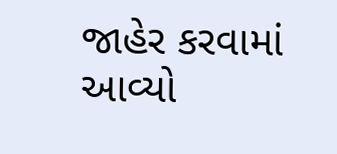જાહેર કરવામાં આવ્યો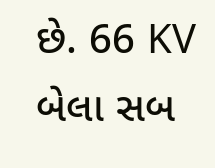છે. 66 KV બેલા સબ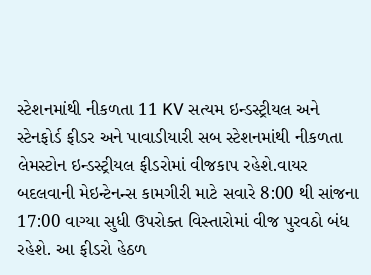સ્ટેશનમાંથી નીકળતા 11 KV સત્યમ ઇન્ડસ્ટ્રીયલ અને સ્ટેનફોર્ડ ફીડર અને પાવાડીયારી સબ સ્ટેશનમાંથી નીકળતા લેમસ્ટોન ઇન્ડસ્ટ્રીયલ ફીડરોમાં વીજકાપ રહેશે.વાયર બદલવાની મેઇન્ટેનન્સ કામગીરી માટે સવારે 8:00 થી સાંજના 17:00 વાગ્યા સુધી ઉપરોક્ત વિસ્તારોમાં વીજ પુરવઠો બંધ રહેશે. આ ફીડરો હેઠળ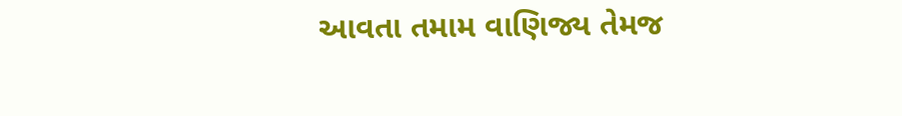આવતા તમામ વાણિજ્ય તેમજ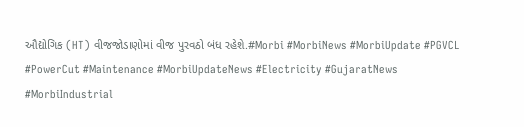ઔદ્યોગિક (HT) વીજજોડાણોમાં વીજ પુરવઠો બંધ રહેશે.#Morbi #MorbiNews #MorbiUpdate #PGVCL #PowerCut #Maintenance #MorbiUpdateNews #Electricity #GujaratNews #MorbiIndustrial